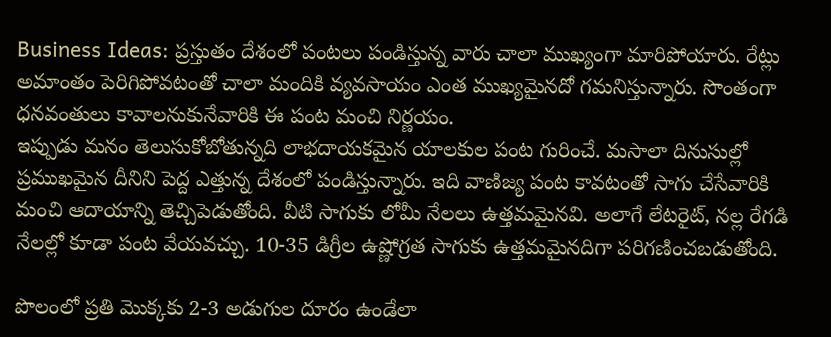Business Ideas: ప్రస్తుతం దేశంలో పంటలు పండిస్తున్న వారు చాలా ముఖ్యంగా మారిపోయారు. రేట్లు అమాంతం పెరిగిపోవటంతో చాలా మందికి వ్యవసాయం ఎంత ముఖ్యమైనదో గమనిస్తున్నారు. సొంతంగా ధనవంతులు కావాలనుకునేవారికి ఈ పంట మంచి నిర్ణయం.
ఇప్పుడు మనం తెలుసుకోబోతున్నది లాభదాయకమైన యాలకుల పంట గురించే. మసాలా దినుసుల్లో ప్రముఖమైన దీనిని పెద్ద ఎత్తున్న దేశంలో పండిస్తున్నారు. ఇది వాణిజ్య పంట కావటంతో సాగు చేసేవారికి మంచి ఆదాయాన్ని తెచ్చిపెడుతోంది. వీటి సాగుకు లోమీ నేలలు ఉత్తమమైనవి. అలాగే లేటరైట్, నల్ల రేగడి నేలల్లో కూడా పంట వేయవచ్చు. 10-35 డిగ్రీల ఉష్ణోగ్రత సాగుకు ఉత్తమమైనదిగా పరిగణించబడుతోంది.

పొలంలో ప్రతి మెుక్కకు 2-3 అడుగుల దూరం ఉండేలా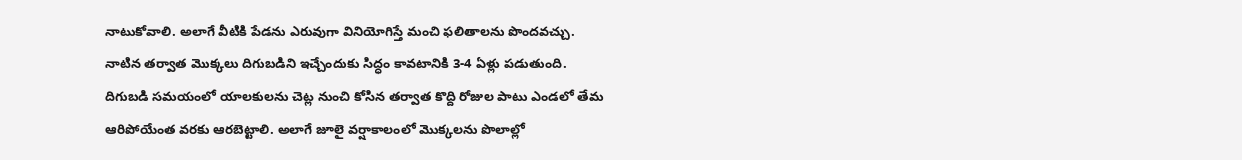నాటుకోవాలి. అలాగే వీటికి పేడను ఎరువుగా వినియోగిస్తే మంచి ఫలితాలను పొందవచ్చు. నాటిన తర్వాత మెుక్కలు దిగుబడిని ఇచ్చేందుకు సిద్ధం కావటానికి 3-4 ఏళ్లు పడుతుంది. దిగుబడి సమయంలో యాలకులను చెట్ల నుంచి కోసిన తర్వాత కొద్ది రోజుల పాటు ఎండలో తేమ ఆరిపోయేంత వరకు ఆరబెట్టాలి. అలాగే జూలై వర్షాకాలంలో మెుక్కలను పొలాల్లో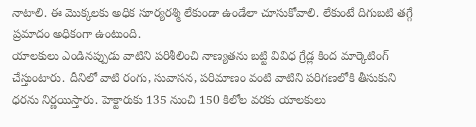నాటాలి. ఈ మెుక్కలకు అధిక సూర్యరశ్మి లేకుండా ఉండేలా చూసుకోవాలి. లేకుంటే దిగుబటి తగ్గే ప్రమాదం అధికంగా ఉంటుంది.
యాలకులు ఎండినప్పుడు వాటిని పరిశీలించి నాణ్యతను బట్టి వివిధ గ్రేడ్ల కింద మార్కెటింగ్ చేస్తుంటారు. దీనిలో వాటి రంగు, సువాసన, పరిమాణం వంటి వాటిని పరిగణలోకి తీసుకుని ధరను నిర్ణయిస్తారు. హెక్టారుకు 135 నుంచి 150 కిలోల వరకు యాలకులు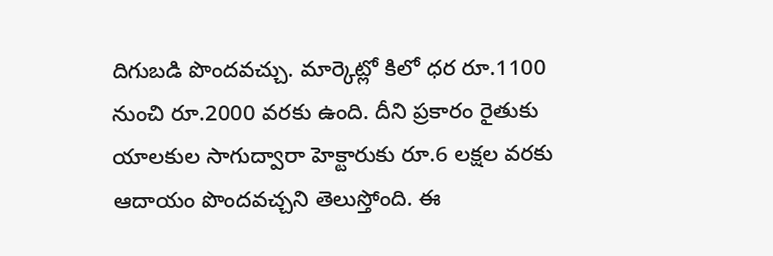దిగుబడి పొందవచ్చు. మార్కెట్లో కిలో ధర రూ.1100 నుంచి రూ.2000 వరకు ఉంది. దీని ప్రకారం రైతుకు యాలకుల సాగుద్వారా హెక్టారుకు రూ.6 లక్షల వరకు ఆదాయం పొందవచ్చని తెలుస్తోంది. ఈ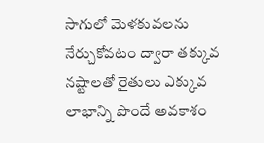సాగులో మెళకువలను నేర్చుకోవటం ద్వారా తక్కువ నష్టాలతో రైతులు ఎక్కువ లాభాన్ని పొందే అవకాశం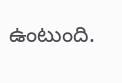ఉంటుంది.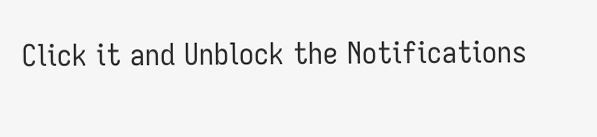Click it and Unblock the Notifications